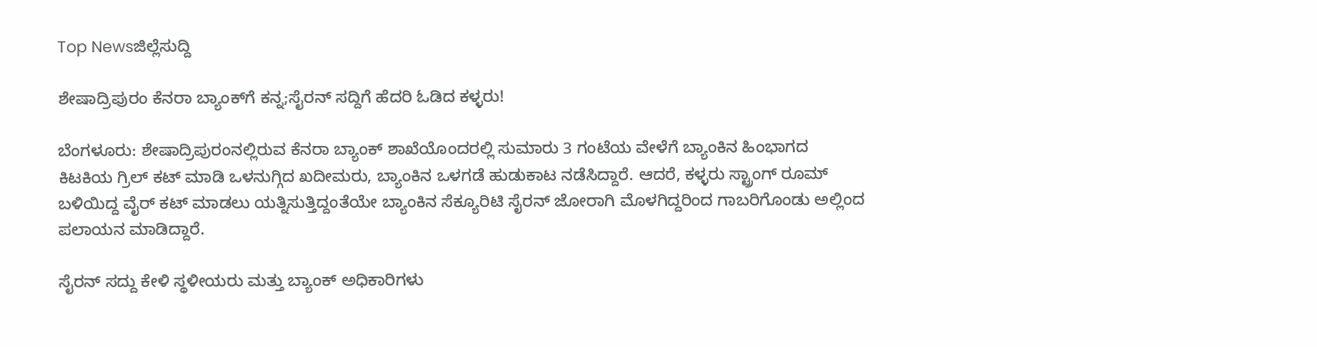Top Newsಜಿಲ್ಲೆಸುದ್ದಿ

ಶೇಷಾದ್ರಿಪುರಂ ಕೆನರಾ ಬ್ಯಾಂಕ್‌ಗೆ ಕನ್ನ;ಸೈರನ್ ಸದ್ದಿಗೆ ಹೆದರಿ ಓಡಿದ ಕಳ್ಳರು!

ಬೆಂಗಳೂರು: ಶೇಷಾದ್ರಿಪುರಂನಲ್ಲಿರುವ ಕೆನರಾ ಬ್ಯಾಂಕ್ ಶಾಖೆಯೊಂದರಲ್ಲಿ ಸುಮಾರು 3 ಗಂಟೆಯ ವೇಳೆಗೆ ಬ್ಯಾಂಕಿನ ಹಿಂಭಾಗದ ಕಿಟಕಿಯ ಗ್ರಿಲ್ ಕಟ್ ಮಾಡಿ ಒಳನುಗ್ಗಿದ ಖದೀಮರು, ಬ್ಯಾಂಕಿನ ಒಳಗಡೆ ಹುಡುಕಾಟ ನಡೆಸಿದ್ದಾರೆ. ಆದರೆ, ಕಳ್ಳರು ಸ್ಟ್ರಾಂಗ್ ರೂಮ್ ಬಳಿಯಿದ್ದ ವೈರ್ ಕಟ್ ಮಾಡಲು ಯತ್ನಿಸುತ್ತಿದ್ದಂತೆಯೇ ಬ್ಯಾಂಕಿನ ಸೆಕ್ಯೂರಿಟಿ ಸೈರನ್ ಜೋರಾಗಿ ಮೊಳಗಿದ್ದರಿಂದ ಗಾಬರಿಗೊಂಡು ಅಲ್ಲಿಂದ ಪಲಾಯನ ಮಾಡಿದ್ದಾರೆ.

ಸೈರನ್ ಸದ್ದು ಕೇಳಿ ಸ್ಥಳೀಯರು ಮತ್ತು ಬ್ಯಾಂಕ್ ಅಧಿಕಾರಿಗಳು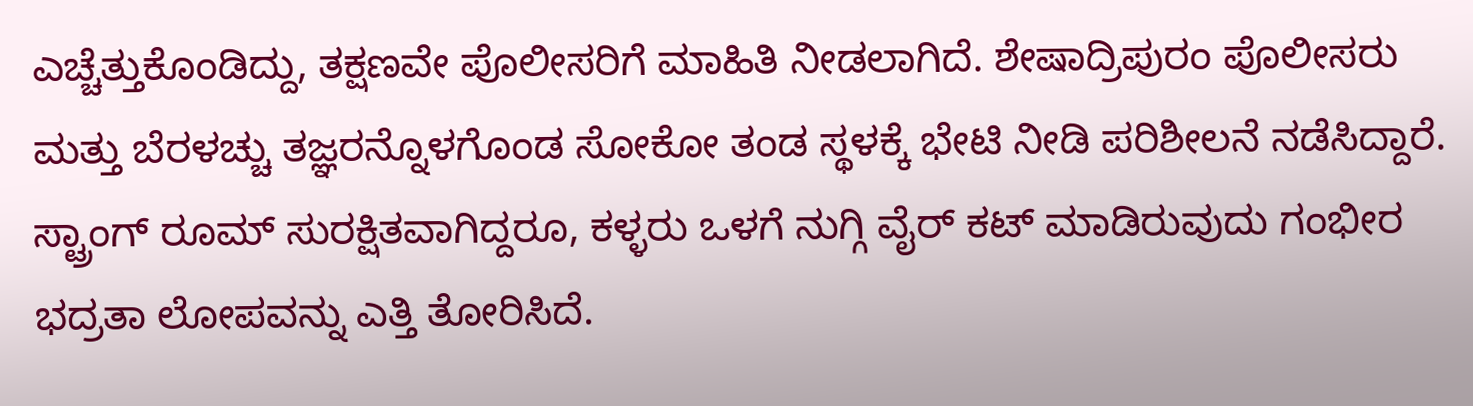ಎಚ್ಚೆತ್ತುಕೊಂಡಿದ್ದು, ತಕ್ಷಣವೇ ಪೊಲೀಸರಿಗೆ ಮಾಹಿತಿ ನೀಡಲಾಗಿದೆ. ಶೇಷಾದ್ರಿಪುರಂ ಪೊಲೀಸರು ಮತ್ತು ಬೆರಳಚ್ಚು ತಜ್ಞರನ್ನೊಳಗೊಂಡ ಸೋಕೋ ತಂಡ ಸ್ಥಳಕ್ಕೆ ಭೇಟಿ ನೀಡಿ ಪರಿಶೀಲನೆ ನಡೆಸಿದ್ದಾರೆ. ಸ್ಟ್ರಾಂಗ್ ರೂಮ್ ಸುರಕ್ಷಿತವಾಗಿದ್ದರೂ, ಕಳ್ಳರು ಒಳಗೆ ನುಗ್ಗಿ ವೈರ್ ಕಟ್ ಮಾಡಿರುವುದು ಗಂಭೀರ ಭದ್ರತಾ ಲೋಪವನ್ನು ಎತ್ತಿ ತೋರಿಸಿದೆ.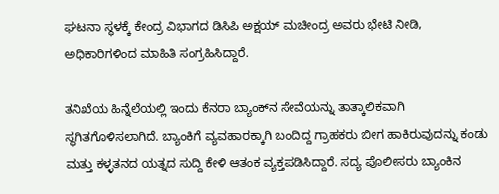ಘಟನಾ ಸ್ಥಳಕ್ಕೆ ಕೇಂದ್ರ ವಿಭಾಗದ ಡಿಸಿಪಿ ಅಕ್ಷಯ್ ಮಚೀಂದ್ರ ಅವರು ಭೇಟಿ ನೀಡಿ, ಅಧಿಕಾರಿಗಳಿಂದ ಮಾಹಿತಿ ಸಂಗ್ರಹಿಸಿದ್ದಾರೆ.

ತನಿಖೆಯ ಹಿನ್ನೆಲೆಯಲ್ಲಿ ಇಂದು ಕೆನರಾ ಬ್ಯಾಂಕ್‌ನ ಸೇವೆಯನ್ನು ತಾತ್ಕಾಲಿಕವಾಗಿ ಸ್ಥಗಿತಗೊಳಿಸಲಾಗಿದೆ. ಬ್ಯಾಂಕಿಗೆ ವ್ಯವಹಾರಕ್ಕಾಗಿ ಬಂದಿದ್ದ ಗ್ರಾಹಕರು ಬೀಗ ಹಾಕಿರುವುದನ್ನು ಕಂಡು ಮತ್ತು ಕಳ್ಳತನದ ಯತ್ನದ ಸುದ್ದಿ ಕೇಳಿ ಆತಂಕ ವ್ಯಕ್ತಪಡಿಸಿದ್ದಾರೆ. ಸದ್ಯ ಪೊಲೀಸರು ಬ್ಯಾಂಕಿನ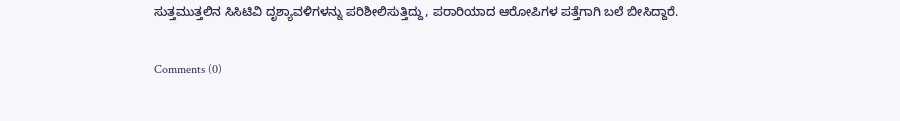ಸುತ್ತಮುತ್ತಲಿನ ಸಿಸಿಟಿವಿ ದೃಶ್ಯಾವಳಿಗಳನ್ನು ಪರಿಶೀಲಿಸುತ್ತಿದ್ದು, ಪರಾರಿಯಾದ ಆರೋಪಿಗಳ ಪತ್ತೆಗಾಗಿ ಬಲೆ ಬೀಸಿದ್ದಾರೆ.

Comments (0)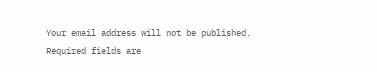Your email address will not be published. Required fields are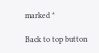marked *

Back to top button